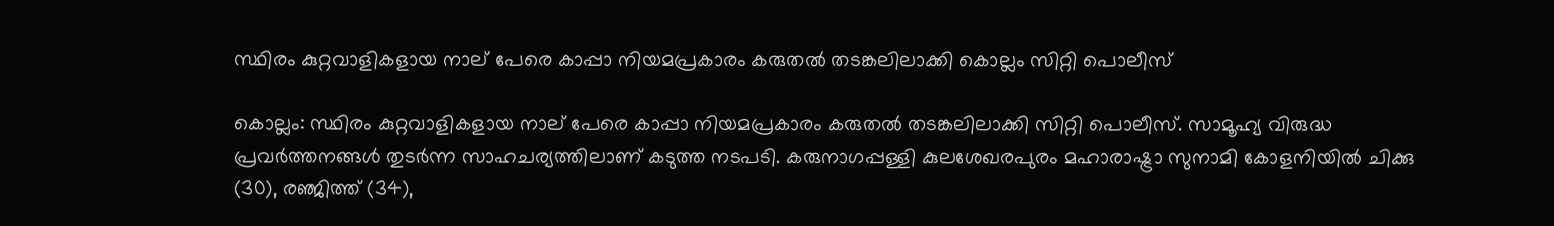സ്ഥിരം കുറ്റവാളികളായ നാല് പേരെ കാപ്പാ നിയമപ്രകാരം കരുതൽ തടങ്കലിലാക്കി കൊല്ലം സിറ്റി പൊലീസ്

കൊല്ലം: സ്ഥിരം കുറ്റവാളികളായ നാല് പേരെ കാപ്പാ നിയമപ്രകാരം കരുതൽ തടങ്കലിലാക്കി സിറ്റി പൊലീസ്. സാമൂഹ്യ വിരുദ്ധ പ്രവർത്തനങ്ങൾ തുടർന്ന സാഹചര്യത്തിലാണ് കടുത്ത നടപടി. കരുനാഗപ്പള്ളി കുലശേഖരപുരം മഹാരാഷ്ട്രാ സുനാമി കോളനിയിൽ ചിക്കു (30), രഞ്ജിത്ത് (34),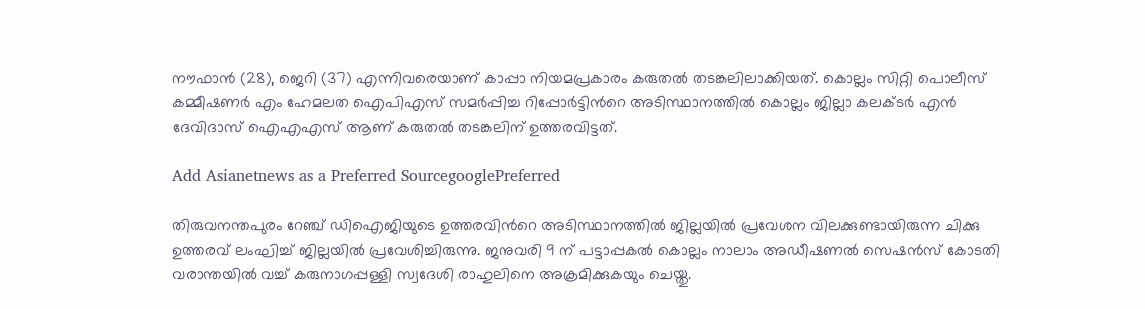നൗഫാൻ (28), ജെറി (37) എന്നിവരെയാണ് കാപ്പാ നിയമപ്രകാരം കരുതൽ തടങ്കലിലാക്കിയത്. കൊല്ലം സിറ്റി പൊലീസ് കമ്മീഷണർ എം ഹേമലത ഐപിഎസ് സമർപ്പിച്ച റിപ്പോർട്ടിന്‍റെ അടിസ്ഥാനത്തിൽ കൊല്ലം ജില്ലാ കലക്ടർ എൻ ദേവിദാസ് ഐഎഎസ് ആണ് കരുതൽ തടങ്കലിന് ഉത്തരവിട്ടത്.

Add Asianetnews as a Preferred SourcegooglePreferred

തിരുവനന്തപുരം റേഞ്ച് ഡിഐജിയുടെ ഉത്തരവിന്‍റെ അടിസ്ഥാനത്തിൽ ജില്ലയിൽ പ്രവേശന വിലക്കുണ്ടായിരുന്ന ചിക്കു ഉത്തരവ് ലംഘിച്ച് ജില്ലയിൽ പ്രവേശിച്ചിരുന്നു. ജനുവരി 9 ന് പട്ടാപ്പകൽ കൊല്ലം നാലാം അഡീഷണൽ സെഷൻസ് കോടതി വരാന്തയിൽ വച്ച് കരുനാഗപ്പള്ളി സ്വദേശി രാഹുലിനെ അക്രമിക്കുകയും ചെയ്തു.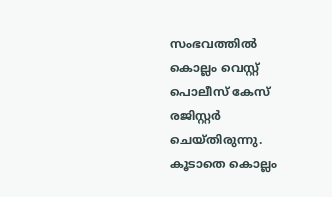സംഭവത്തിൽ കൊല്ലം വെസ്റ്റ് പൊലീസ് കേസ് രജിസ്റ്റർ ചെയ്തിരുന്നു. കൂടാതെ കൊല്ലം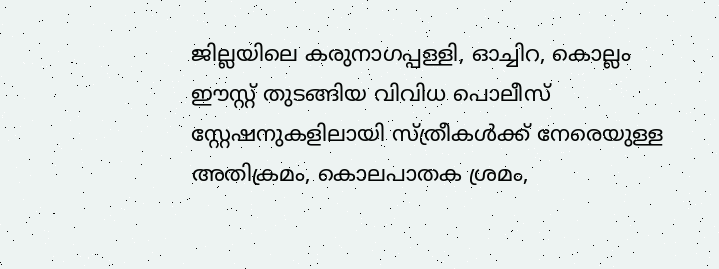ജില്ലയിലെ കരുനാഗപ്പള്ളി, ഓച്ചിറ, കൊല്ലം ഈസ്റ്റ് തുടങ്ങിയ വിവിധ പൊലീസ് സ്റ്റേഷനുകളിലായി സ്ത്രീകൾക്ക് നേരെയുള്ള അതിക്രമം, കൊലപാതക ശ്രമം,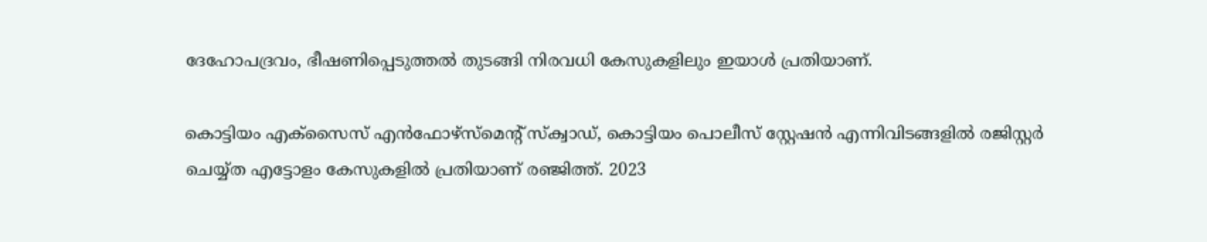ദേഹോപദ്രവം, ഭീഷണിപ്പെടുത്തൽ തുടങ്ങി നിരവധി കേസുകളിലും ഇയാൾ പ്രതിയാണ്.

കൊട്ടിയം എക്‌സൈസ് എൻഫോഴ്‌സ്‌മെന്റ് സ്‌ക്വാഡ്, കൊട്ടിയം പൊലീസ് സ്റ്റേഷൻ എന്നിവിടങ്ങളിൽ രജിസ്റ്റർ ചെയ്യ്ത എട്ടോളം കേസുകളിൽ പ്രതിയാണ് രഞ്ജിത്ത്. 2023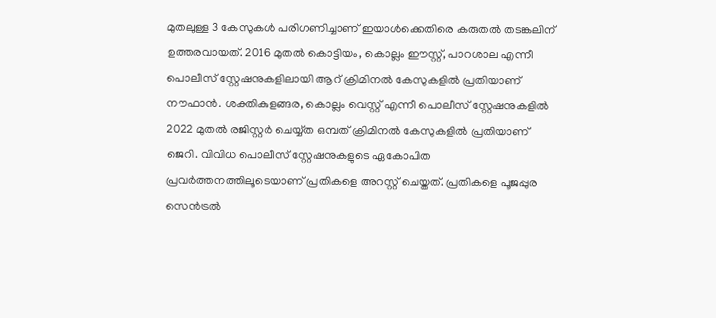മുതലുള്ള 3 കേസുകൾ പരിഗണിച്ചാണ് ഇയാൾക്കെതിരെ കരുതൽ തടങ്കലിന് ഉത്തരവായത്. 2016 മുതൽ കൊട്ടിയം, കൊല്ലം ഈസ്റ്റ്, പാറശാല എന്നീ പൊലീസ് സ്റ്റേഷനുകളിലായി ആറ് ക്രിമിനൽ കേസുകളിൽ പ്രതിയാണ് നൗഫാൻ. ശക്തികുളങ്ങര, കൊല്ലം വെസ്റ്റ് എന്നീ പൊലീസ് സ്റ്റേഷനുകളിൽ 2022 മുതൽ രജിസ്റ്റർ ചെയ്യ്ത ഒമ്പത് ക്രിമിനൽ കേസുകളിൽ പ്രതിയാണ് ജെറി. വിവിധ പൊലീസ് സ്റ്റേഷനുകളുടെ ഏകോപിത പ്രവർത്തനത്തിലൂടെയാണ് പ്രതികളെ അറസ്റ്റ് ചെയ്തത്. പ്രതികളെ പൂജപ്പുര സെൻട്രൽ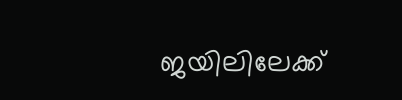ജയിലിലേക്ക്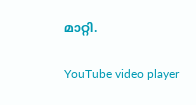മാറ്റി.

YouTube video player